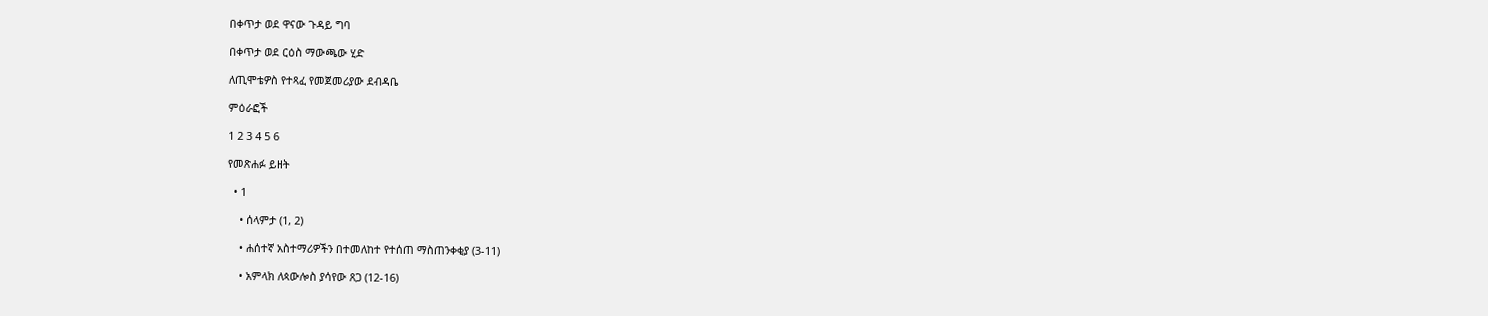በቀጥታ ወደ ዋናው ጉዳይ ግባ

በቀጥታ ወደ ርዕስ ማውጫው ሂድ

ለጢሞቴዎስ የተጻፈ የመጀመሪያው ደብዳቤ

ምዕራፎች

1 2 3 4 5 6

የመጽሐፉ ይዘት

  • 1

    • ሰላምታ (1, 2)

    • ሐሰተኛ አስተማሪዎችን በተመለከተ የተሰጠ ማስጠንቀቂያ (3-11)

    • አምላክ ለጳውሎስ ያሳየው ጸጋ (12-16)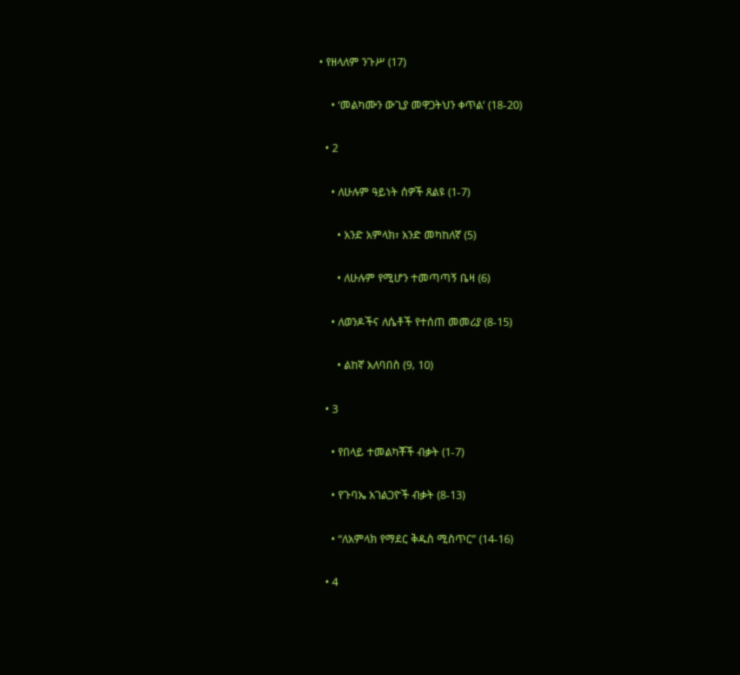• የዘላለም ንጉሥ (17)

    • ‘መልካሙን ውጊያ መዋጋትህን ቀጥል’ (18-20)

  • 2

    • ለሁሉም ዓይነት ሰዎች ጸልዩ (1-7)

      • አንድ አምላክ፣ አንድ መካከለኛ (5)

      • ለሁሉም የሚሆን ተመጣጣኝ ቤዛ (6)

    • ለወንዶችና ለሴቶች የተሰጠ መመሪያ (8-15)

      • ልከኛ አለባበስ (9, 10)

  • 3

    • የበላይ ተመልካቾች ብቃት (1-7)

    • የጉባኤ አገልጋዮች ብቃት (8-13)

    • “ለአምላክ የማደር ቅዱስ ሚስጥር” (14-16)

  • 4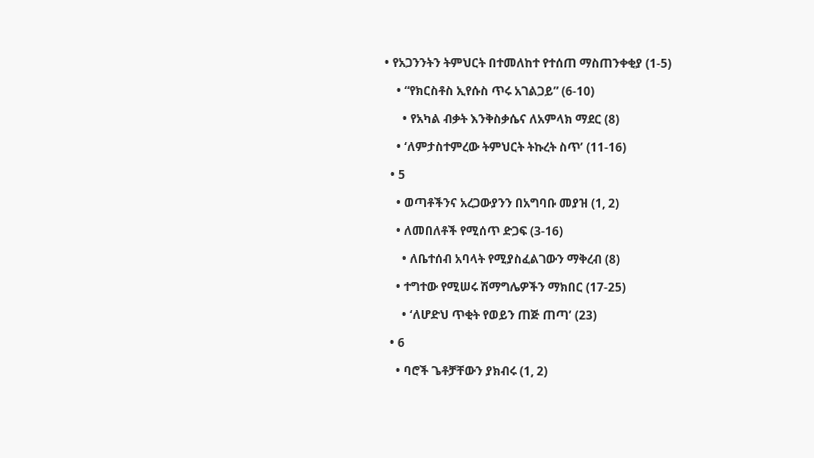• የአጋንንትን ትምህርት በተመለከተ የተሰጠ ማስጠንቀቂያ (1-5)

    • “የክርስቶስ ኢየሱስ ጥሩ አገልጋይ” (6-10)

      • የአካል ብቃት እንቅስቃሴና ለአምላክ ማደር (8)

    • ‘ለምታስተምረው ትምህርት ትኩረት ስጥ’ (11-16)

  • 5

    • ወጣቶችንና አረጋውያንን በአግባቡ መያዝ (1, 2)

    • ለመበለቶች የሚሰጥ ድጋፍ (3-16)

      • ለቤተሰብ አባላት የሚያስፈልገውን ማቅረብ (8)

    • ተግተው የሚሠሩ ሽማግሌዎችን ማክበር (17-25)

      • ‘ለሆድህ ጥቂት የወይን ጠጅ ጠጣ’ (23)

  • 6

    • ባሮች ጌቶቻቸውን ያክብሩ (1, 2)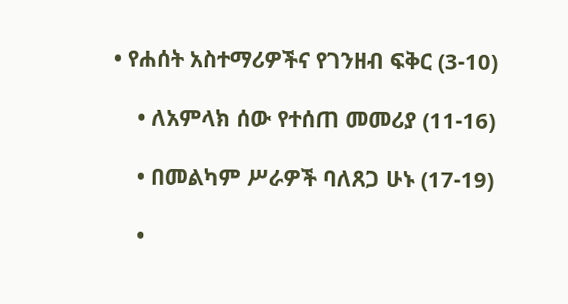• የሐሰት አስተማሪዎችና የገንዘብ ፍቅር (3-10)

    • ለአምላክ ሰው የተሰጠ መመሪያ (11-16)

    • በመልካም ሥራዎች ባለጸጋ ሁኑ (17-19)

    •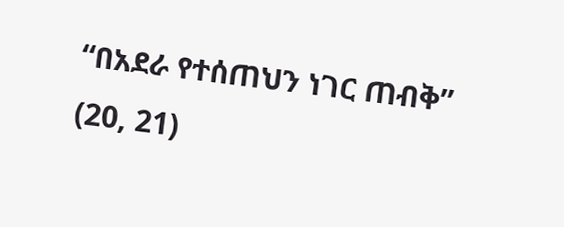“በአደራ የተሰጠህን ነገር ጠብቅ” (20, 21)